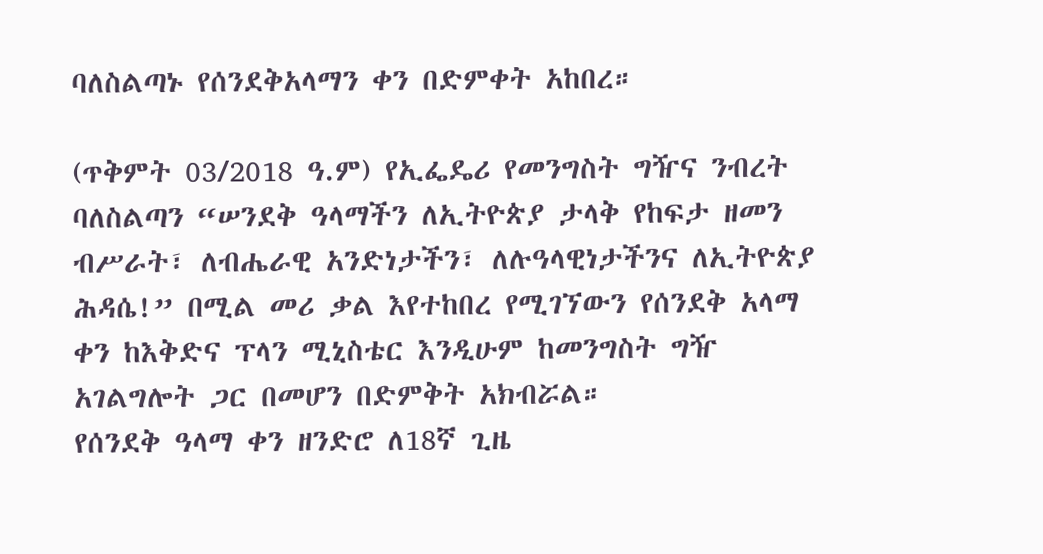ባለስልጣኑ የሰንደቅአላማን ቀን በድምቀት አከበረ።

(ጥቅምት 03/2018 ዓ.ም) የኢፌዴሪ የመንግስት ግዥና ንብረት ባለስልጣን “ሠንደቅ ዓላማችን ለኢትዮጵያ ታላቅ የከፍታ ዘመን ብሥራት፣ ለብሔራዊ አንድነታችን፣ ለሉዓላዊነታችንና ለኢትዮጵያ ሕዳሴ!” በሚል መሪ ቃል እየተከበረ የሚገኘውን የሰንደቅ አላማ ቀን ከእቅድና ፕላን ሚኒስቴር እንዲሁም ከመንግስት ግዥ አገልግሎት ጋር በመሆን በድምቅት አክብሯል።
የሰንደቅ ዓላማ ቀን ዘንድሮ ለ18ኛ ጊዜ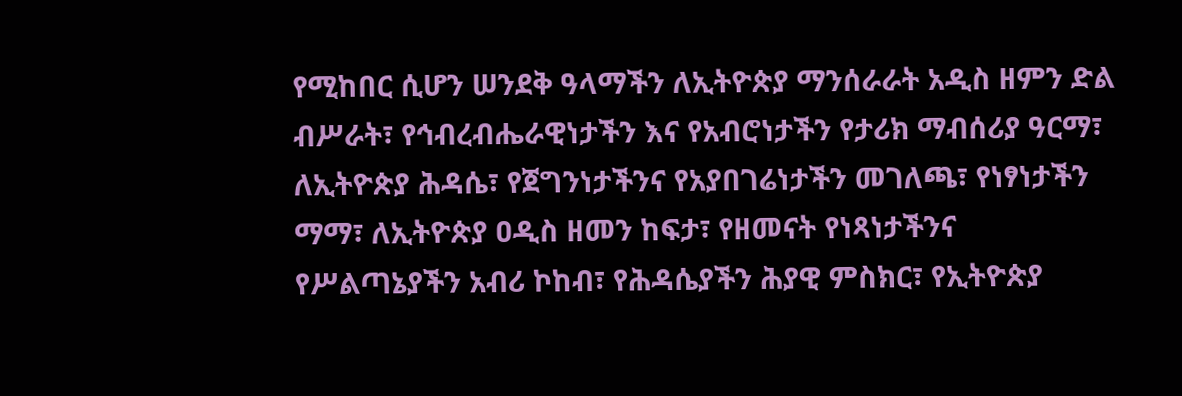የሚከበር ሲሆን ሠንደቅ ዓላማችን ለኢትዮጵያ ማንሰራራት አዲስ ዘምን ድል ብሥራት፣ የኅብረብሔራዊነታችን እና የአብሮነታችን የታሪክ ማብሰሪያ ዓርማ፣ ለኢትዮጵያ ሕዳሴ፣ የጀግንነታችንና የአያበገሬነታችን መገለጫ፣ የነፃነታችን ማማ፣ ለኢትዮጵያ ዐዲስ ዘመን ከፍታ፣ የዘመናት የነጻነታችንና የሥልጣኔያችን አብሪ ኮከብ፣ የሕዳሴያችን ሕያዊ ምስክር፣ የኢትዮጵያ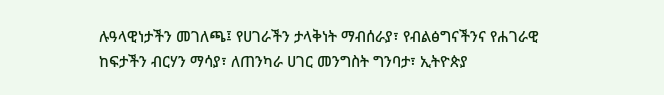ሉዓላዊነታችን መገለጫ፤ የሀገራችን ታላቅነት ማብሰራያ፣ የብልፅግናችንና የሐገራዊ ከፍታችን ብርሃን ማሳያ፣ ለጠንካራ ሀገር መንግስት ግንባታ፣ ኢትዮጵያ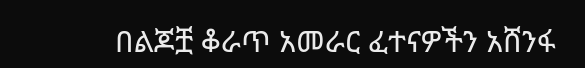በልጆቿ ቆራጥ አመራር ፈተናዎችን አሸንፋ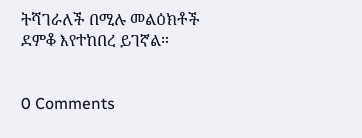ትሻገራለች በሚሉ መልዕክቶች ደምቆ እየተከበረ ይገኛል።


0 Comments